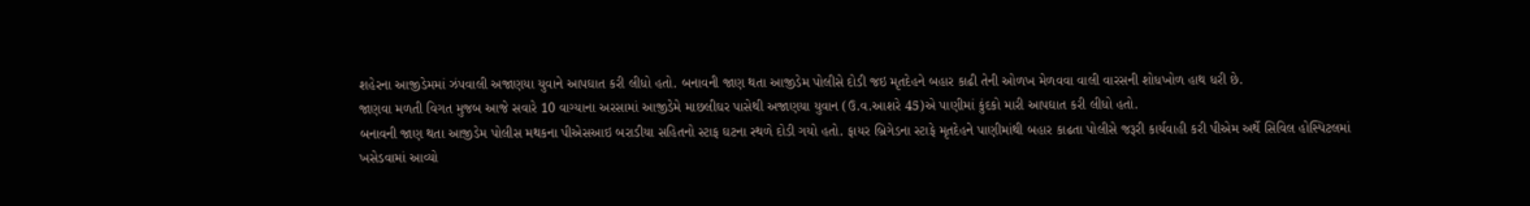શહેરના આજીડેમમાં ઝંપવાલી અજાણયા યુવાને આપઘાત કરી લીધો હતો. બનાવની જાણ થતા આજીડેમ પોલીસે દોડી જઇ મૃતદેહને બહાર કાઢી તેની ઓળખ મેળવવા વાલી વારસની શોધખોળ હાથ ધરી છે.
જાણવા મળતી વિગત મુજબ આજે સવારે 10 વાગ્યાના અરસામાં આજીડેમે માછલીઘર પાસેથી અજાણયા યુવાન (ઉ.વ.આશરે 45)એ પાણીમાં કુંદકો મારી આપઘાત કરી લીધો હતો.
બનાવની જાણ થતા આજીડેમ પોલીસ મથકના પીએસઆઇ બરાડીયા સહિતનો સ્ટાફ ઘટના સ્થળે દોડી ગયો હતો. ફાયર બ્રિગેડના સ્ટાફે મૃતદેહને પાણીમાંથી બહાર કાઢતા પોલીસે જરૂરી કાર્યવાહી કરી પીએમ અર્થે સિવિલ હોસ્પિટલમાં ખસેડવામાં આવ્યો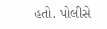હતો. પોલીસે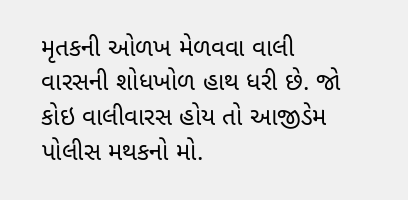મૃતકની ઓળખ મેળવવા વાલી વારસની શોધખોળ હાથ ધરી છે. જો કોઇ વાલીવારસ હોય તો આજીડેમ પોલીસ મથકનો મો.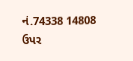નં.74338 14808 ઉપર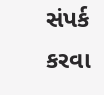સંપર્ક કરવા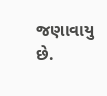જણાવાયુ છે.